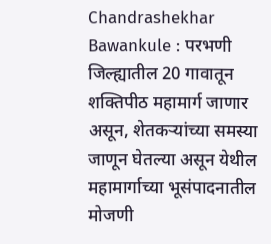Chandrashekhar Bawankule : परभणी जिल्ह्यातील 20 गावातून शक्तिपीठ महामार्ग जाणार असून, शेतकऱ्यांच्या समस्या जाणून घेतल्या असून येथील महामार्गाच्या भूसंपादनातील मोजणी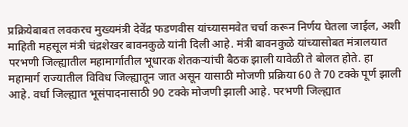प्रक्रियेबाबत लवकरच मुख्यमंत्री देवेंद्र फडणवीस यांच्यासमवेत चर्चा करून निर्णय घेतला जाईल, अशी माहिती महसूल मंत्री चंद्रशेखर बावनकुळे यांनी दिली आहे. मंत्री बावनकुळे यांच्यासोबत मंत्रालयात परभणी जिल्ह्यातील महामार्गातील भूधारक शेतकऱ्यांची बैठक झाली यावेळी ते बोलत होते. हा महामार्ग राज्यातील विविध जिल्ह्यातून जात असून यासाठी मोजणी प्रक्रिया 60 ते 70 टक्के पूर्ण झाली आहे. वर्धा जिल्ह्यात भूसंपादनासाठी 90 टक्के मोजणी झाली आहे. परभणी जिल्ह्यात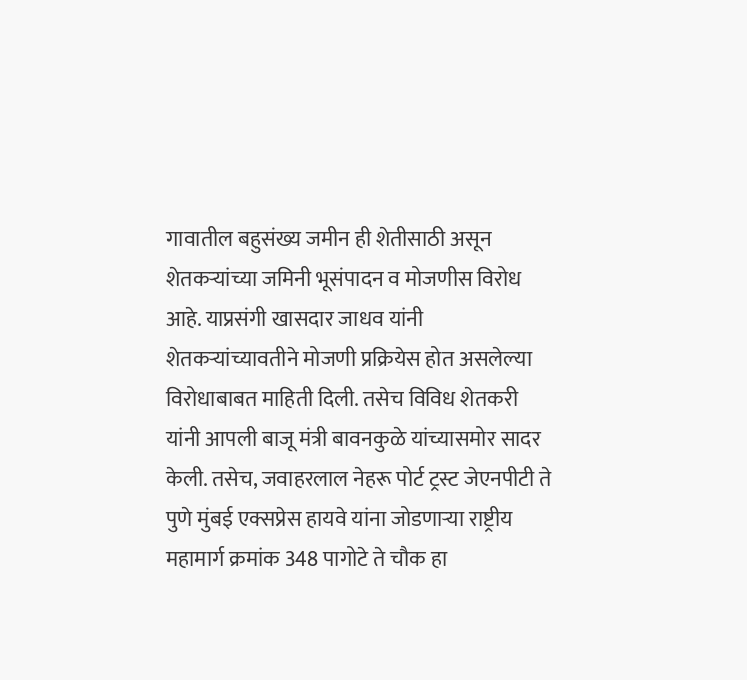गावातील बहुसंख्य जमीन ही शेतीसाठी असून शेतकऱ्यांच्या जमिनी भूसंपादन व मोजणीस विरोध आहे. याप्रसंगी खासदार जाधव यांनी शेतकऱ्यांच्यावतीने मोजणी प्रक्रियेस होत असलेल्या विरोधाबाबत माहिती दिली. तसेच विविध शेतकरी यांनी आपली बाजू मंत्री बावनकुळे यांच्यासमोर सादर केली. तसेच, जवाहरलाल नेहरू पोर्ट ट्रस्ट जेएनपीटी ते पुणे मुंबई एक्सप्रेस हायवे यांना जोडणाऱ्या राष्ट्रीय महामार्ग क्रमांक 348 पागोटे ते चौक हा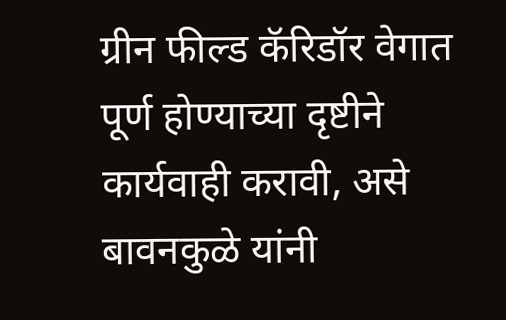ग्रीन फील्ड कॅरिडॉर वेगात पूर्ण होण्याच्या दृष्टीने कार्यवाही करावी, असे बावनकुळे यांनी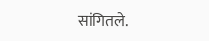सांगितले.